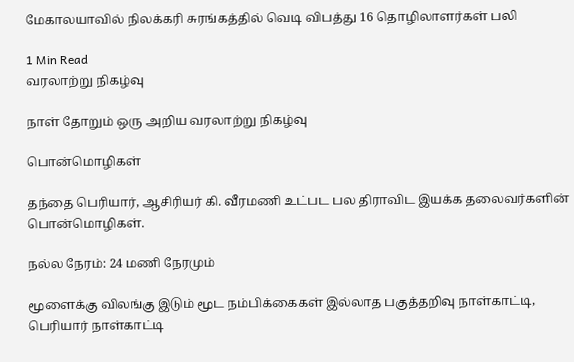மேகாலயாவில் நிலக்கரி சுரங்கத்தில் வெடி விபத்து 16 தொழிலாளர்கள் பலி

1 Min Read
வரலாற்று நிகழ்வு

நாள் தோறும் ஒரு அறிய வரலாற்று நிகழ்வு

பொன்மொழிகள்

தந்தை பெரியார், ஆசிரியர் கி. வீரமணி உட்பட பல திராவிட இயக்க தலைவர்களின் பொன்மொழிகள்.

நல்ல நேரம்: 24 மணி நேரமும்

மூளைக்கு விலங்கு இடும் மூட நம்பிக்கைகள் இல்லாத பகுத்தறிவு நாள்காட்டி, பெரியார் நாள்காட்டி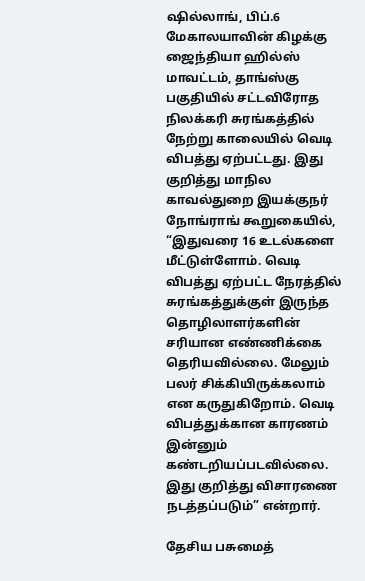ஷில்லாங், பிப்.6  மேகாலயாவின் கிழக்கு ஜைந்தியா ஹில்ஸ் மாவட்டம், தாங்ஸ்கு பகுதியில் சட்டவிரோத நிலக்கரி சுரங்கத்தில் நேற்று காலையில் வெடி விபத்து ஏற்பட்டது. இது குறித்து மாநில காவல்துறை இயக்குநர் நோங்ராங் கூறுகையில், “இதுவரை 16 உடல்களை மீட்டுள்ளோம். வெடி விபத்து ஏற்பட்ட நேரத்தில் சுரங்கத்துக்குள் இருந்த தொழிலாளர்களின் சரியான எண்ணிக்கை தெரியவில்லை. மேலும் பலர் சிக்கியிருக்கலாம் என கருதுகிறோம். வெடி விபத்துக்கான காரணம் இன்னும் கண்டறியப்படவில்லை. இது குறித்து விசாரணை நடத்தப்படும்” என்றார்.

தேசிய பசுமைத்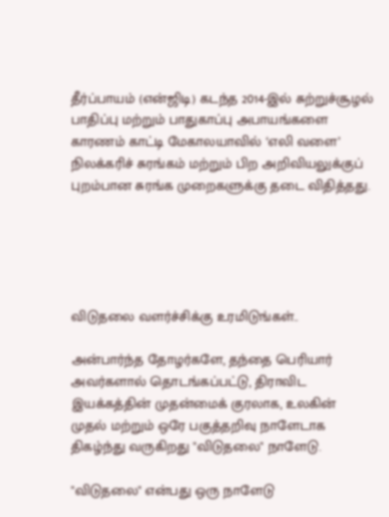தீர்ப்பாயம் (என்ஜிடி) கடந்த 2014-இல் சுற்றுச்சூழல் பாதிப்பு மற்றும் பாதுகாப்பு அபாயங்களை காரணம் காட்டி மேகாலயாவில் ‘எலி வளை’ நிலக்கரிச் சுரங்கம் மற்றும் பிற அறிவியலுக்குப் புறம்பான சுரங்க முறைகளுக்கு தடை விதித்தது.





விடுதலை வளர்ச்சிக்கு உரமிடுங்கள்..

அன்பார்ந்த தோழர்களே, தந்தை பெரியார் அவர்களால் தொடங்கப்பட்டு, திராவிட இயக்கத்தின் முதன்மைக் குரலாக, உலகின் முதல் மற்றும் ஒரே பகுத்தறிவு நாளேடாக திகழ்ந்து வருகிறது "விடுதலை" நாளேடு.

"விடுதலை" என்பது ஒரு நாளேடு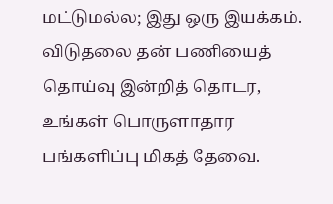மட்டுமல்ல; இது ஒரு இயக்கம். விடுதலை தன் பணியைத் தொய்வு இன்றித் தொடர, உங்கள் பொருளாதார பங்களிப்பு மிகத் தேவை.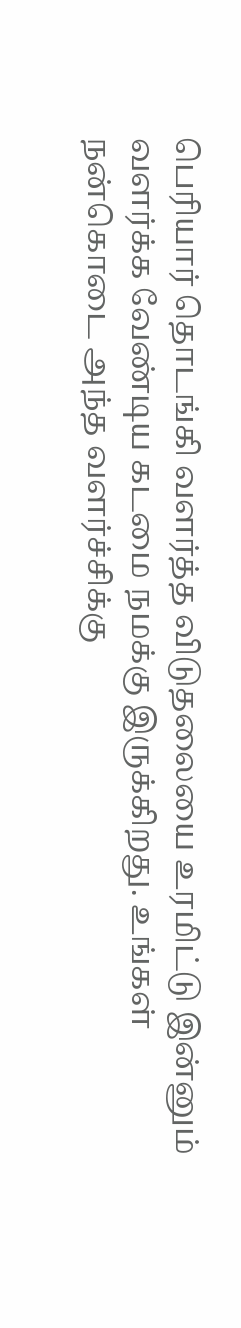பெரியார் தொடங்கி வளர்த்த விடுதலையை உரமிட்டு இன்னும் வளர்க்க வேண்டிய கடமை நமக்கு இருக்கிறது. உங்கள் நன்கொடை அந்த வளர்ச்சிக்கு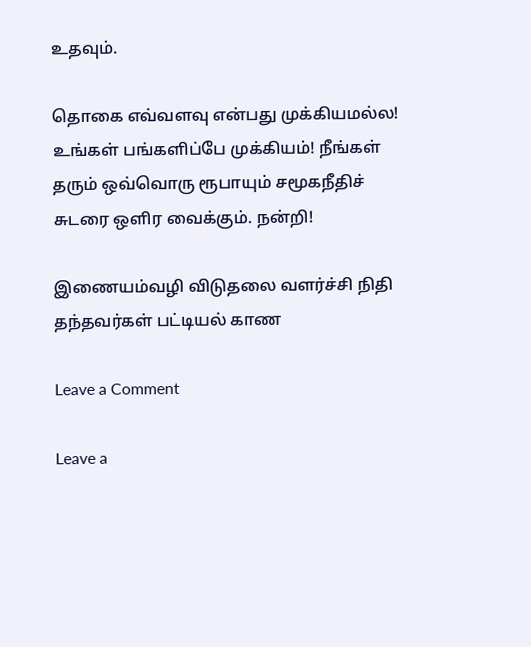உதவும்.

தொகை எவ்வளவு என்பது முக்கியமல்ல! உங்கள் பங்களிப்பே முக்கியம்! நீங்கள் தரும் ஒவ்வொரு ரூபாயும் சமூகநீதிச் சுடரை ஒளிர வைக்கும். நன்றி!

இணையம்வழி விடுதலை வளர்ச்சி நிதி தந்தவர்கள் பட்டியல் காண

Leave a Comment

Leave a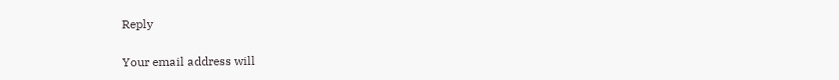Reply

Your email address will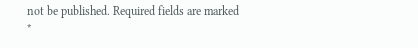not be published. Required fields are marked *